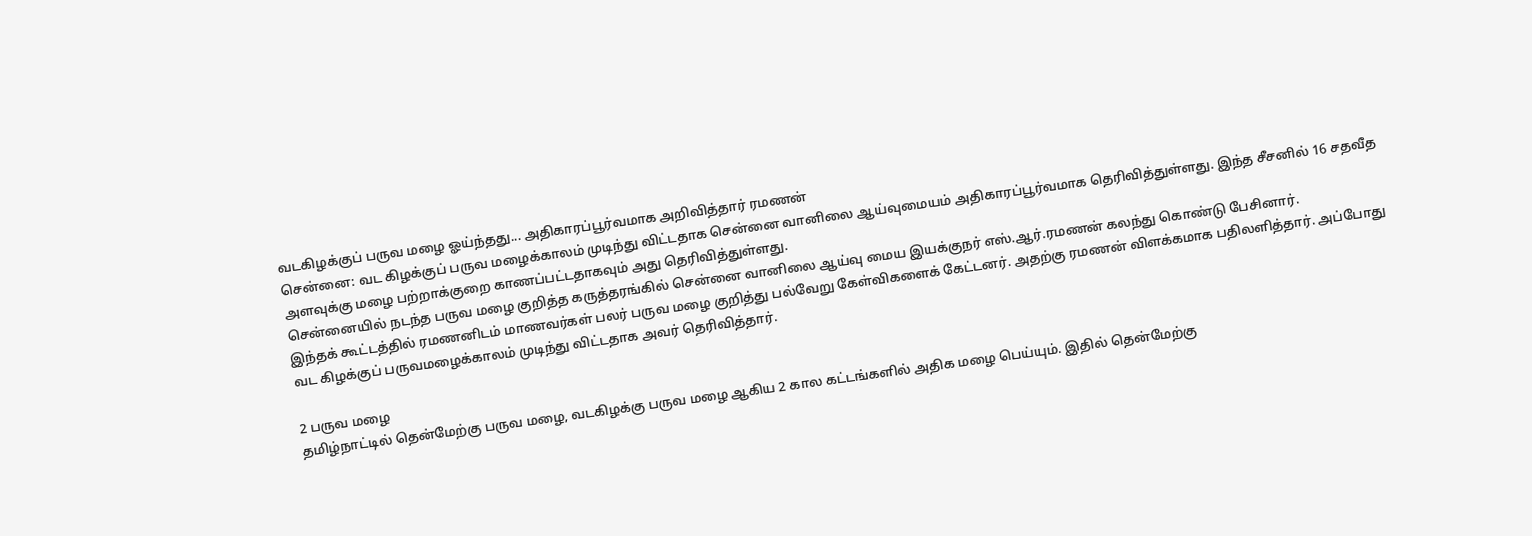வடகிழக்குப் பருவ மழை ஓய்ந்தது... அதிகாரப்பூர்வமாக அறிவித்தார் ரமணன்
சென்னை: வட கிழக்குப் பருவ மழைக்காலம் முடிந்து விட்டதாக சென்னை வானிலை ஆய்வுமையம் அதிகாரப்பூர்வமாக தெரிவித்துள்ளது. இந்த சீசனில் 16 சதவீத அளவுக்கு மழை பற்றாக்குறை காணப்பட்டதாகவும் அது தெரிவித்துள்ளது.
சென்னையில் நடந்த பருவ மழை குறித்த கருத்தரங்கில் சென்னை வானிலை ஆய்வு மைய இயக்குநர் எஸ்.ஆர்.ரமணன் கலந்து கொண்டு பேசினார்.
இந்தக் கூட்டத்தில் ரமணனிடம் மாணவர்கள் பலர் பருவ மழை குறித்து பல்வேறு கேள்விகளைக் கேட்டனர். அதற்கு ரமணன் விளக்கமாக பதிலளித்தார். அப்போது வட கிழக்குப் பருவமழைக்காலம் முடிந்து விட்டதாக அவர் தெரிவித்தார்.

2 பருவ மழை
தமிழ்நாட்டில் தென்மேற்கு பருவ மழை, வடகிழக்கு பருவ மழை ஆகிய 2 கால கட்டங்களில் அதிக மழை பெய்யும். இதில் தென்மேற்கு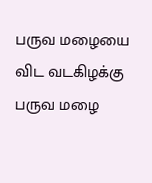பருவ மழையை விட வடகிழக்கு பருவ மழை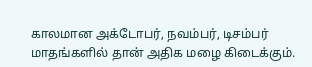காலமான அக்டோபர், நவம்பர், டிசம்பர் மாதங்களில் தான் அதிக மழை கிடைக்கும்.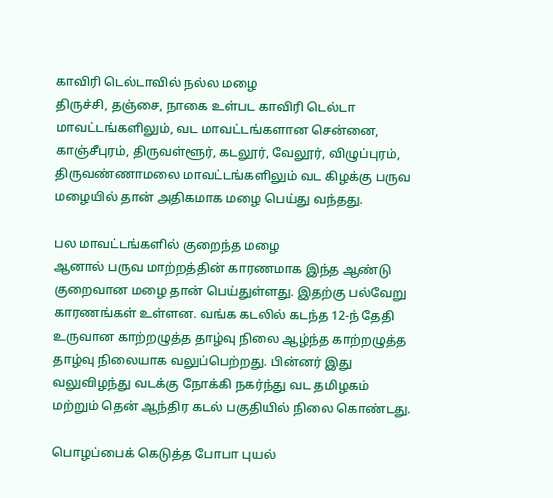காவிரி டெல்டாவில் நல்ல மழை
திருச்சி, தஞ்சை, நாகை உள்பட காவிரி டெல்டா மாவட்டங்களிலும், வட மாவட்டங்களான சென்னை, காஞ்சீபுரம், திருவள்ளூர், கடலூர், வேலூர், விழுப்புரம், திருவண்ணாமலை மாவட்டங்களிலும் வட கிழக்கு பருவ மழையில் தான் அதிகமாக மழை பெய்து வந்தது.

பல மாவட்டங்களில் குறைந்த மழை
ஆனால் பருவ மாற்றத்தின் காரணமாக இந்த ஆண்டு குறைவான மழை தான் பெய்துள்ளது. இதற்கு பல்வேறு காரணங்கள் உள்ளன. வங்க கடலில் கடந்த 12-ந் தேதி உருவான காற்றழுத்த தாழ்வு நிலை ஆழ்ந்த காற்றழுத்த தாழ்வு நிலையாக வலுப்பெற்றது. பின்னர் இது வலுவிழந்து வடக்கு நோக்கி நகர்ந்து வட தமிழகம் மற்றும் தென் ஆந்திர கடல் பகுதியில் நிலை கொண்டது.

பொழப்பைக் கெடுத்த போபா புயல்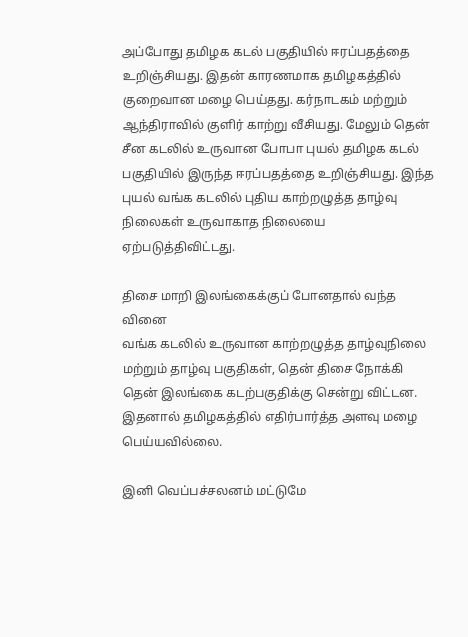அப்போது தமிழக கடல் பகுதியில் ஈரப்பதத்தை உறிஞ்சியது. இதன் காரணமாக தமிழகத்தில் குறைவான மழை பெய்தது. கர்நாடகம் மற்றும் ஆந்திராவில் குளிர் காற்று வீசியது. மேலும் தென் சீன கடலில் உருவான போபா புயல் தமிழக கடல் பகுதியில் இருந்த ஈரப்பதத்தை உறிஞ்சியது. இந்த புயல் வங்க கடலில் புதிய காற்றழுத்த தாழ்வு நிலைகள் உருவாகாத நிலையை ஏற்படுத்திவிட்டது.

திசை மாறி இலங்கைக்குப் போனதால் வந்த வினை
வங்க கடலில் உருவான காற்றழுத்த தாழ்வுநிலை மற்றும் தாழ்வு பகுதிகள், தென் திசை நோக்கி தென் இலங்கை கடற்பகுதிக்கு சென்று விட்டன. இதனால் தமிழகத்தில் எதிர்பார்த்த அளவு மழை பெய்யவில்லை.

இனி வெப்பச்சலனம் மட்டுமே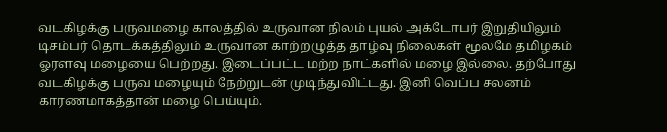வடகிழக்கு பருவமழை காலத்தில் உருவான நிலம் புயல் அக்டோபர் இறுதியிலும் டிசம்பர் தொடக்கத்திலும் உருவான காற்றழுத்த தாழ்வு நிலைகள் மூலமே தமிழகம் ஓரளவு மழையை பெற்றது. இடைப்பட்ட மற்ற நாட்களில் மழை இல்லை. தற்போது வடகிழக்கு பருவ மழையும் நேற்றுடன் முடிந்துவிட்டது. இனி வெப்ப சலனம் காரணமாகத்தான் மழை பெய்யும்.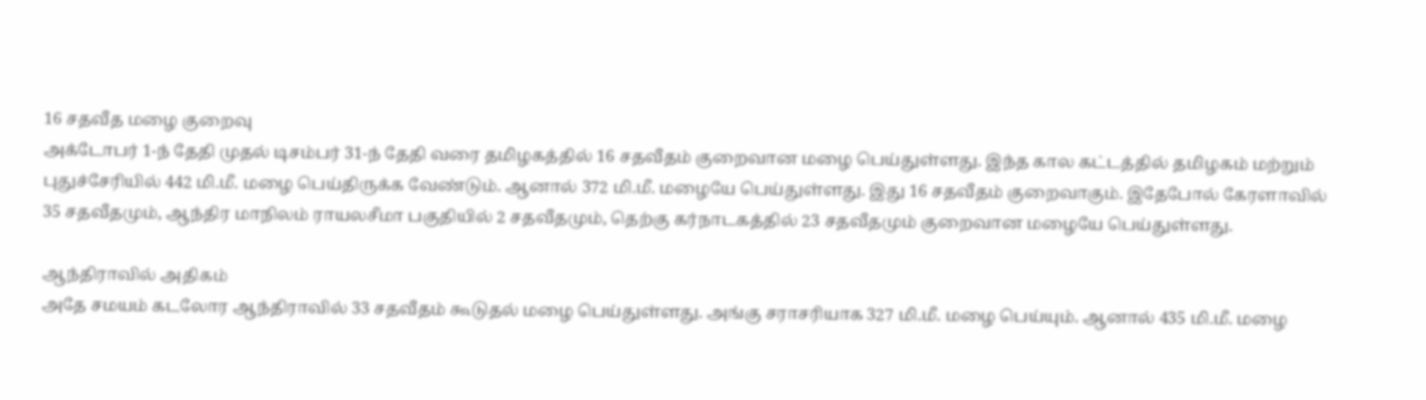16 சதவீத மழை குறைவு
அக்டோபர் 1-ந் தேதி முதல் டிசம்பர் 31-ந் தேதி வரை தமிழகத்தில் 16 சதவீதம் குறைவான மழை பெய்துள்ளது. இந்த கால கட்டத்தில் தமிழகம் மற்றும் புதுச்சேரியில் 442 மி.மீ. மழை பெய்திருக்க வேண்டும். ஆனால் 372 மி.மீ. மழையே பெய்துள்ளது. இது 16 சதவீதம் குறைவாகும். இதேபோல் கேரளாவில் 35 சதவீதமும், ஆந்திர மாநிலம் ராயலசீமா பகுதியில் 2 சதவீதமும், தெற்கு கர்நாடகத்தில் 23 சதவீதமும் குறைவான மழையே பெய்துள்ளது.

ஆந்திராவில் அதிகம்
அதே சமயம் கடலோர ஆந்திராவில் 33 சதவீதம் கூடுதல் மழை பெய்துள்ளது. அங்கு சராசரியாக 327 மி.மீ. மழை பெய்யும். ஆனால் 435 மி.மீ. மழை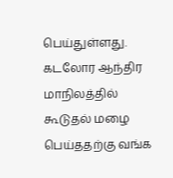பெய்துள்ளது. கடலோர ஆந்திர மாநிலத்தில் கூடுதல் மழை பெய்ததற்கு வங்க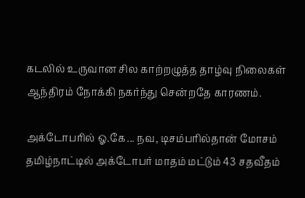கடலில் உருவான சில காற்றழுத்த தாழ்வு நிலைகள் ஆந்திரம் நோக்கி நகர்ந்து சென்றதே காரணம்.

அக்டோபரில் ஓ.கே... நவ, டிசம்பரில்தான் மோசம்
தமிழ்நாட்டில் அக்டோபர் மாதம் மட்டும் 43 சதவீதம்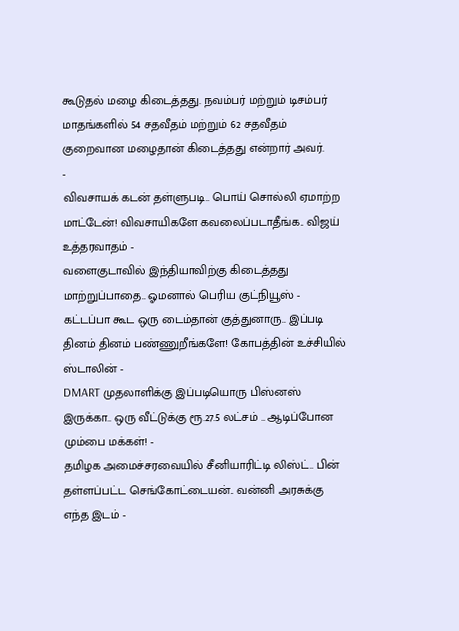கூடுதல் மழை கிடைத்தது. நவம்பர் மற்றும் டிசம்பர் மாதங்களில் 54 சதவீதம் மற்றும் 62 சதவீதம் குறைவான மழைதான் கிடைத்தது என்றார் அவர்.
-
விவசாயக் கடன் தள்ளுபடி.. பொய் சொல்லி ஏமாற்ற மாட்டேன்! விவசாயிகளே கவலைப்படாதீங்க.. விஜய் உத்தரவாதம் -
வளைகுடாவில் இந்தியாவிற்கு கிடைத்தது மாற்றுப்பாதை.. ஓமனால் பெரிய குட்நியூஸ் -
கட்டப்பா கூட ஒரு டைம்தான் குத்துனாரு.. இப்படி தினம் தினம் பண்ணுறீங்களே! கோபத்தின் உச்சியில் ஸ்டாலின் -
DMART முதலாளிக்கு இப்படியொரு பிஸ்னஸ் இருக்கா.. ஒரு வீட்டுக்கு ரூ.27.5 லட்சம் .. ஆடிப்போன மும்பை மக்கள்! -
தமிழக அமைச்சரவையில் சீனியாரிட்டி லிஸ்ட்.. பின் தள்ளப்பட்ட செங்கோட்டையன்.. வன்னி அரசுக்கு எந்த இடம் -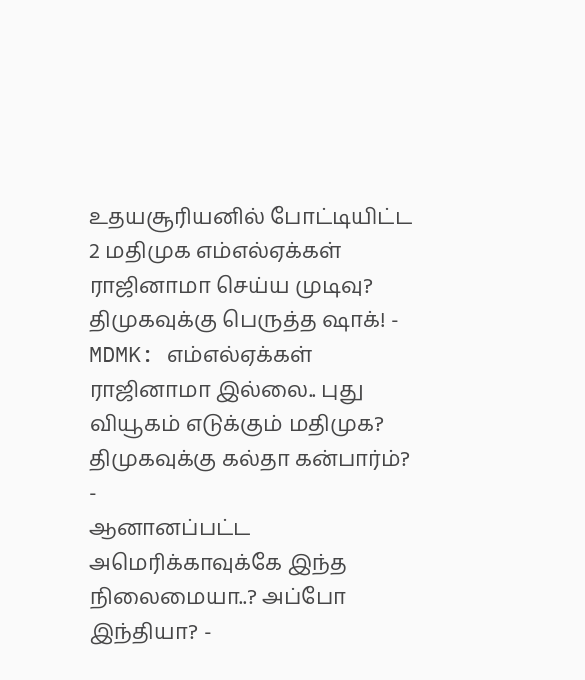உதயசூரியனில் போட்டியிட்ட 2 மதிமுக எம்எல்ஏக்கள் ராஜினாமா செய்ய முடிவு? திமுகவுக்கு பெருத்த ஷாக்! -
MDMK: எம்எல்ஏக்கள் ராஜினாமா இல்லை.. புது வியூகம் எடுக்கும் மதிமுக? திமுகவுக்கு கல்தா கன்பார்ம்? -
ஆனானப்பட்ட அமெரிக்காவுக்கே இந்த நிலைமையா..? அப்போ இந்தியா? -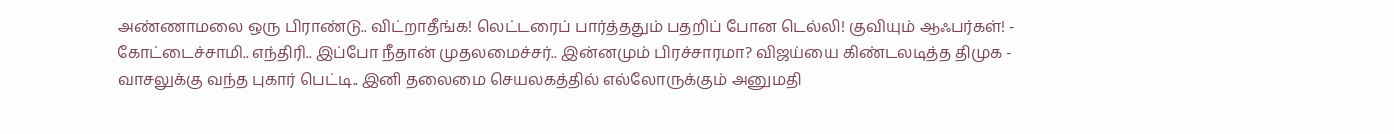அண்ணாமலை ஒரு பிராண்டு.. விட்றாதீங்க! லெட்டரைப் பார்த்ததும் பதறிப் போன டெல்லி! குவியும் ஆஃபர்கள்! -
கோட்டைச்சாமி.. எந்திரி.. இப்போ நீதான் முதலமைச்சர்.. இன்னமும் பிரச்சாரமா? விஜய்யை கிண்டலடித்த திமுக -
வாசலுக்கு வந்த புகார் பெட்டி.. இனி தலைமை செயலகத்தில் எல்லோருக்கும் அனுமதி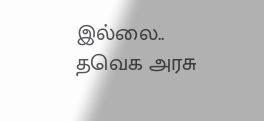இல்லை.. தவெக அரசு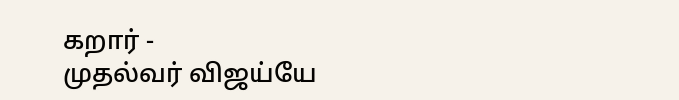கறார் -
முதல்வர் விஜய்யே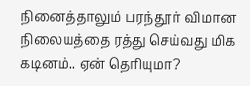நினைத்தாலும் பரந்தூர் விமான நிலையத்தை ரத்து செய்வது மிக கடினம்.. ஏன் தெரியுமா?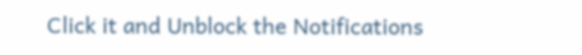Click it and Unblock the Notifications